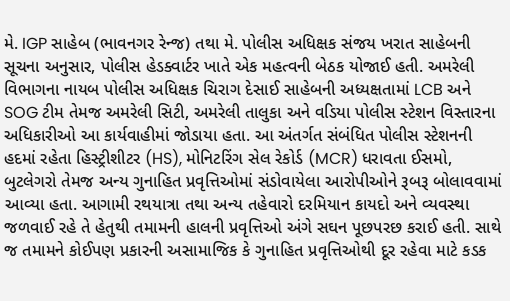મે. IGP સાહેબ (ભાવનગર રેન્જ) તથા મે. પોલીસ અધિક્ષક સંજય ખરાત સાહેબની સૂચના અનુસાર, પોલીસ હેડક્વાર્ટર ખાતે એક મહત્વની બેઠક યોજાઈ હતી. અમરેલી વિભાગના નાયબ પોલીસ અધિક્ષક ચિરાગ દેસાઈ સાહેબની અધ્યક્ષતામાં LCB અને SOG ટીમ તેમજ અમરેલી સિટી, અમરેલી તાલુકા અને વડિયા પોલીસ સ્ટેશન વિસ્તારના અધિકારીઓ આ કાર્યવાહીમાં જોડાયા હતા. આ અંતર્ગત સંબંધિત પોલીસ સ્ટેશનની હદમાં રહેતા હિસ્ટ્રીશીટર (HS), મોનિટરિંગ સેલ રેકોર્ડ (MCR) ધરાવતા ઈસમો, બુટલેગરો તેમજ અન્ય ગુનાહિત પ્રવૃત્તિઓમાં સંડોવાયેલા આરોપીઓને રૂબરૂ બોલાવવામાં આવ્યા હતા. આગામી રથયાત્રા તથા અન્ય તહેવારો દરમિયાન કાયદો અને વ્યવસ્થા જળવાઈ રહે તે હેતુથી તમામની હાલની પ્રવૃત્તિઓ અંગે સઘન પૂછપરછ કરાઈ હતી. સાથે જ તમામને કોઈપણ પ્રકારની અસામાજિક કે ગુનાહિત પ્રવૃત્તિઓથી દૂર રહેવા માટે કડક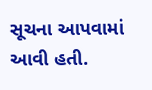સૂચના આપવામાં આવી હતી.